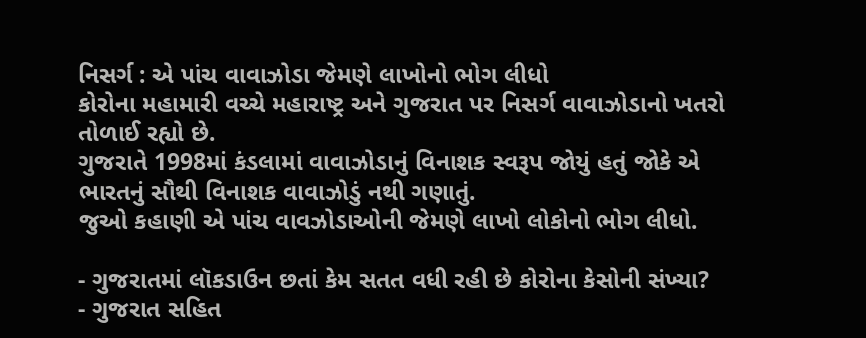નિસર્ગ : એ પાંચ વાવાઝોડા જેમણે લાખોનો ભોગ લીધો
કોરોના મહામારી વચ્ચે મહારાષ્ટ્ર અને ગુજરાત પર નિસર્ગ વાવાઝોડાનો ખતરો તોળાઈ રહ્યો છે.
ગુજરાતે 1998માં કંડલામાં વાવાઝોડાનું વિનાશક સ્વરૂપ જોયું હતું જોકે એ ભારતનું સૌથી વિનાશક વાવાઝોડું નથી ગણાતું.
જુઓ કહાણી એ પાંચ વાવઝોડાઓની જેમણે લાખો લોકોનો ભોગ લીધો.

- ગુજરાતમાં લૉકડાઉન છતાં કેમ સતત વધી રહી છે કોરોના કેસોની સંખ્યા?
- ગુજરાત સહિત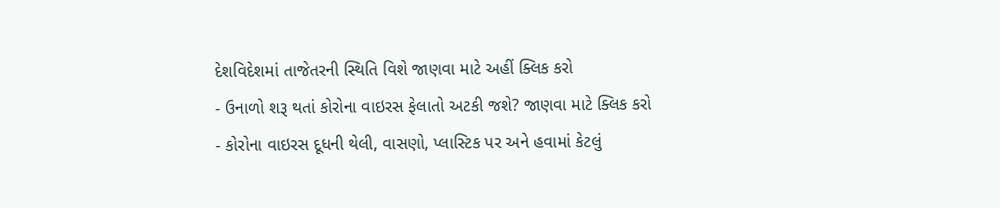દેશવિદેશમાં તાજેતરની સ્થિતિ વિશે જાણવા માટે અહીં ક્લિક કરો
- ઉનાળો શરૂ થતાં કોરોના વાઇરસ ફેલાતો અટકી જશે? જાણવા માટે ક્લિક કરો
- કોરોના વાઇરસ દૂધની થેલી, વાસણો, પ્લાસ્ટિક પર અને હવામાં કેટલું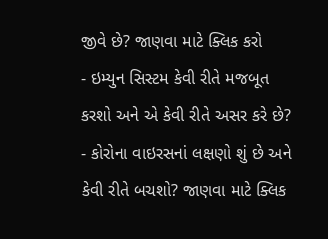જીવે છે? જાણવા માટે ક્લિક કરો
- ઇમ્યુન સિસ્ટમ કેવી રીતે મજબૂત કરશો અને એ કેવી રીતે અસર કરે છે?
- કોરોના વાઇરસનાં લક્ષણો શું છે અને કેવી રીતે બચશો? જાણવા માટે ક્લિક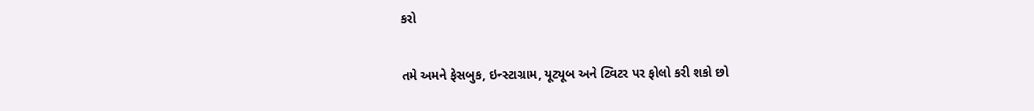કરો

તમે અમને ફેસબુક, ઇન્સ્ટાગ્રામ, યૂટ્યૂબ અને ટ્વિટર પર ફોલો કરી શકો છો